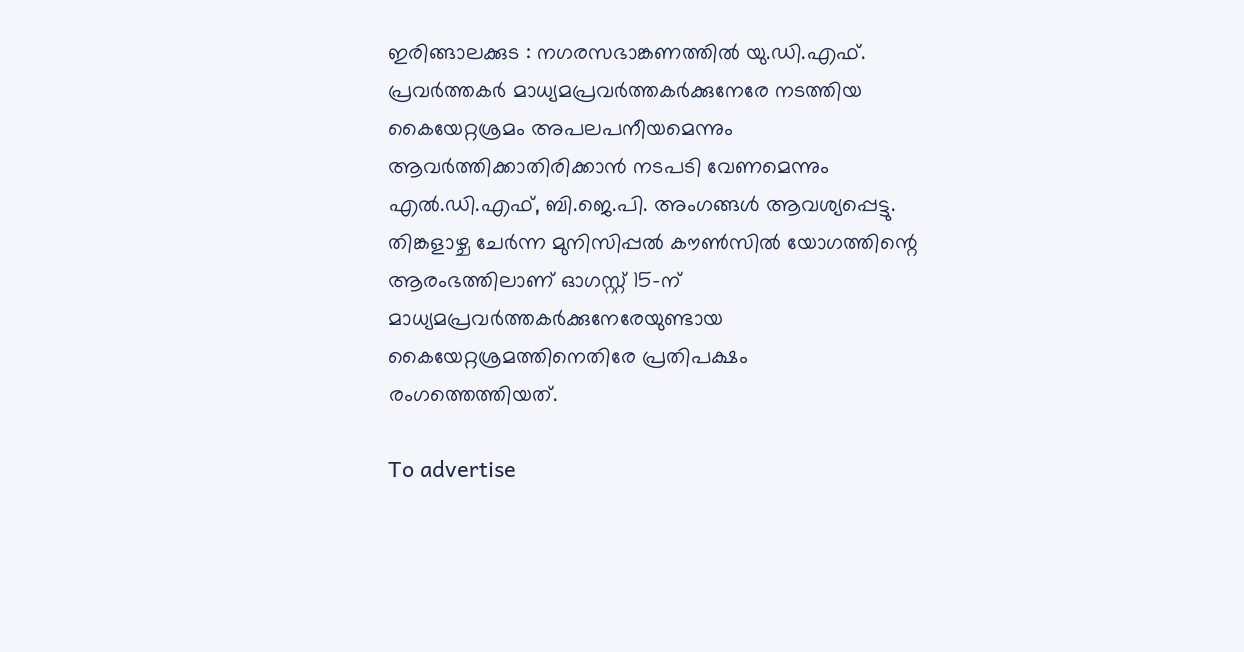ഇരിങ്ങാലക്കുട : നഗരസഭാങ്കണത്തിൽ യു.ഡി.എഫ്. പ്രവർത്തകർ മാധ്യമപ്രവർത്തകർക്കുനേരേ നടത്തിയ കൈയേറ്റശ്രമം അപലപനീയമെന്നും ആവർത്തിക്കാതിരിക്കാൻ നടപടി വേണമെന്നും എൽ.ഡി.എഫ്, ബി.ജെ.പി. അംഗങ്ങൾ ആവശ്യപ്പെട്ടു. തിങ്കളാഴ്ച ചേർന്ന മുനിസിപ്പൽ കൗൺസിൽ യോഗത്തിന്റെ ആരംഭത്തിലാണ് ഓഗസ്റ്റ് 15-ന് മാധ്യമപ്രവർത്തകർക്കുനേരേയുണ്ടായ കൈയേറ്റശ്രമത്തിനെതിരേ പ്രതിപക്ഷം രംഗത്തെത്തിയത്.

To advertise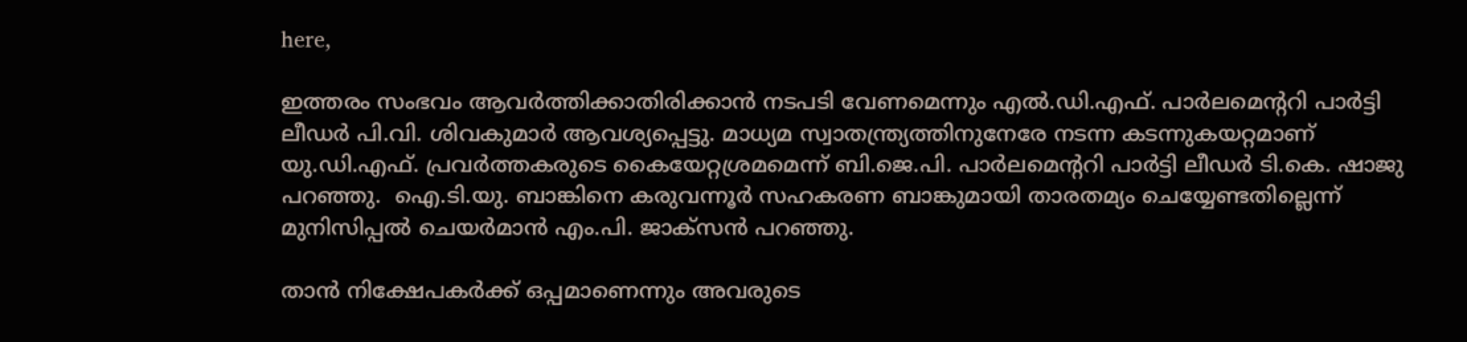here,

ഇത്തരം സംഭവം ആവർത്തിക്കാതിരിക്കാൻ നടപടി വേണമെന്നും എൽ.ഡി.എഫ്. പാർലമെന്ററി പാർട്ടി ലീഡർ പി.വി. ശിവകുമാർ ആവശ്യപ്പെട്ടു. മാധ്യമ സ്വാതന്ത്ര്യത്തിനുനേരേ നടന്ന കടന്നുകയറ്റമാണ് യു.ഡി.എഫ്. പ്രവർത്തകരുടെ കൈയേറ്റശ്രമമെന്ന് ബി.ജെ.പി. പാർലമെന്ററി പാർട്ടി ലീഡർ ടി.കെ. ഷാജു പറഞ്ഞു.  ഐ.ടി.യു. ബാങ്കിനെ കരുവന്നൂർ സഹകരണ ബാങ്കുമായി താരതമ്യം ചെയ്യേണ്ടതില്ലെന്ന് മുനിസിപ്പൽ ചെയർമാൻ എം.പി. ജാക്‌സൻ പറഞ്ഞു.

താൻ നിക്ഷേപകർക്ക് ഒപ്പമാണെന്നും അവരുടെ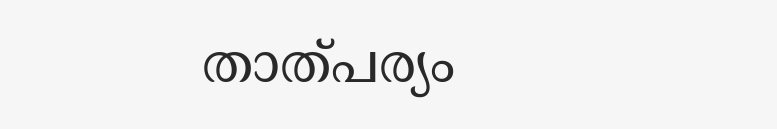താത്പര്യം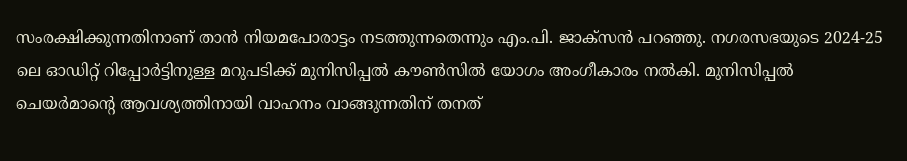സംരക്ഷിക്കുന്നതിനാണ് താൻ നിയമപോരാട്ടം നടത്തുന്നതെന്നും എം.പി. ജാക്‌സൻ പറഞ്ഞു. നഗരസഭയുടെ 2024-25 ലെ ഓഡിറ്റ് റിപ്പോർട്ടിനുള്ള മറുപടിക്ക് മുനിസിപ്പൽ കൗൺസിൽ യോഗം അംഗീകാരം നൽകി. മുനിസിപ്പൽ ചെയർമാന്റെ ആവശ്യത്തിനായി വാഹനം വാങ്ങുന്നതിന് തനത്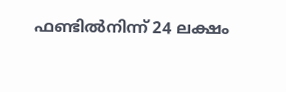ഫണ്ടിൽനിന്ന് 24 ലക്ഷം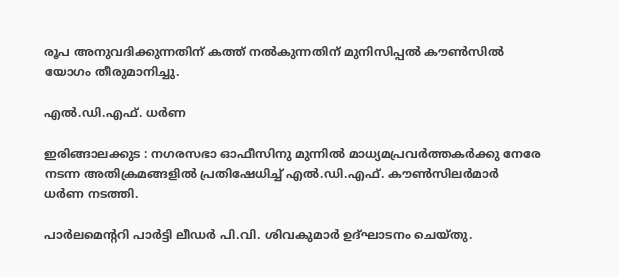രൂപ അനുവദിക്കുന്നതിന് കത്ത് നൽകുന്നതിന് മുനിസിപ്പൽ കൗൺസിൽ യോഗം തീരുമാനിച്ചു.

എൽ.ഡി.എഫ്. ധർണ

ഇരിങ്ങാലക്കുട : നഗരസഭാ ഓഫീസിനു മുന്നിൽ മാധ്യമപ്രവർത്തകർക്കു നേരേ നടന്ന അതിക്രമങ്ങളിൽ പ്രതിഷേധിച്ച് എൽ.ഡി.എഫ്. കൗൺസിലർമാർ ധർണ നടത്തി.

പാർലമെന്ററി പാർട്ടി ലീഡർ പി.വി. ശിവകുമാർ ഉദ്ഘാടനം ചെയ്തു.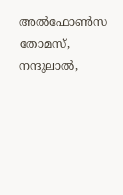അൽഫോൺസ തോമസ്, നന്ദുലാൽ,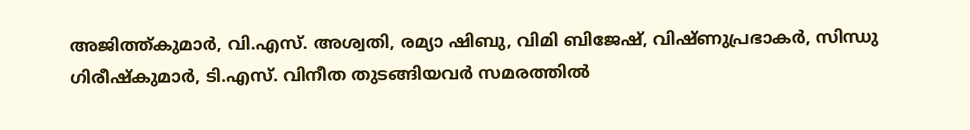അജിത്ത്കുമാർ, വി.എസ്. അശ്വതി, രമ്യാ ഷിബു, വിമി ബിജേഷ്, വിഷ്ണുപ്രഭാകർ, സിന്ധു ഗിരീഷ്‌കുമാർ, ടി.എസ്. വിനീത തുടങ്ങിയവർ സമരത്തിൽ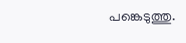പങ്കെടുത്തു.